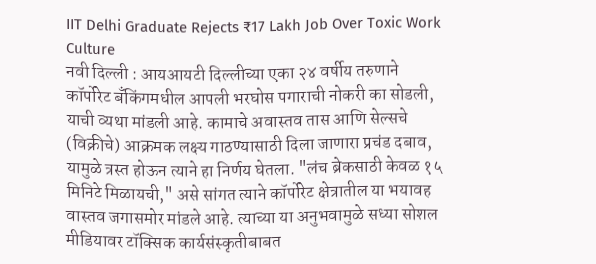IIT Delhi Graduate Rejects ₹17 Lakh Job Over Toxic Work Culture
नवी दिल्ली : आयआयटी दिल्लीच्या एका २४ वर्षीय तरुणाने कॉर्पोरेट बँकिंगमधील आपली भरघोस पगाराची नोकरी का सोडली, याची व्यथा मांडली आहे. कामाचे अवास्तव तास आणि सेल्सचे (विक्रीचे) आक्रमक लक्ष्य गाठण्यासाठी दिला जाणारा प्रचंड दबाव, यामुळे त्रस्त होऊन त्याने हा निर्णय घेतला. "लंच ब्रेकसाठी केवळ १५ मिनिटे मिळायची," असे सांगत त्याने कॉर्पोरेट क्षेत्रातील या भयावह वास्तव जगासमोर मांडले आहे. त्याच्या या अनुभवामुळे सध्या सोशल मीडियावर टॉक्सिक कार्यसंस्कृतीबाबत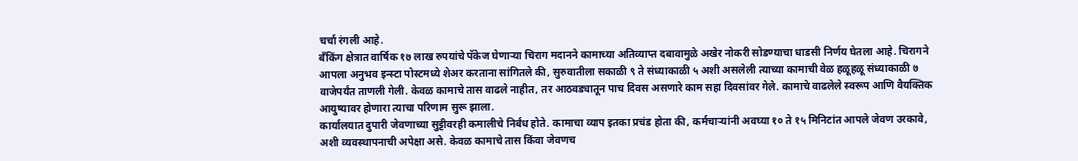चर्चा रंगली आहे.
बँकिंग क्षेत्रात वार्षिक १७ लाख रुपयांचे पॅकेज घेणाऱ्या चिराग मदानने कामाच्या अतिव्याप्त दबावामुळे अखेर नोकरी सोडण्याचा धाडसी निर्णय घेतला आहे. चिरागने आपला अनुभव इन्स्टा पोस्टमध्ये शेअर करताना सांगितले की, सुरुवातीला सकाळी ९ ते संध्याकाळी ५ अशी असलेली त्याच्या कामाची वेळ हळूहळू संध्याकाळी ७ वाजेपर्यंत ताणली गेली. केवळ कामाचे तास वाढले नाहीत, तर आठवड्यातून पाच दिवस असणारे काम सहा दिवसांवर गेले. कामाचे वाढलेले स्वरूप आणि वैयक्तिक आयुष्यावर होणारा त्याचा परिणाम सुरू झाला.
कार्यालयात दुपारी जेवणाच्या सुट्टीवरही कमालीचे निर्बंध होते. कामाचा व्याप इतका प्रचंड होता की, कर्मचाऱ्यांनी अवघ्या १० ते १५ मिनिटांत आपले जेवण उरकावे, अशी व्यवस्थापनाची अपेक्षा असे. केवळ कामाचे तास किंवा जेवणच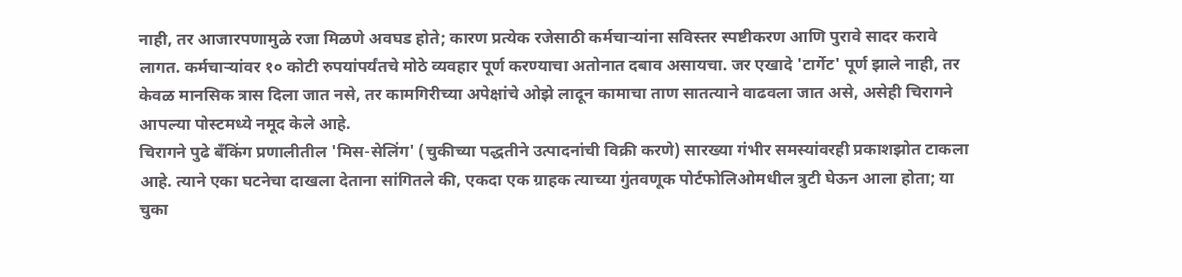नाही, तर आजारपणामुळे रजा मिळणे अवघड होते; कारण प्रत्येक रजेसाठी कर्मचाऱ्यांना सविस्तर स्पष्टीकरण आणि पुरावे सादर करावे लागत. कर्मचाऱ्यांवर १० कोटी रुपयांपर्यंतचे मोठे व्यवहार पूर्ण करण्याचा अतोनात दबाव असायचा. जर एखादे 'टार्गेट' पूर्ण झाले नाही, तर केवळ मानसिक त्रास दिला जात नसे, तर कामगिरीच्या अपेक्षांचे ओझे लादून कामाचा ताण सातत्याने वाढवला जात असे, असेही चिरागने आपल्या पोस्टमध्ये नमूद केले आहे.
चिरागने पुढे बँकिंग प्रणालीतील 'मिस-सेलिंग' (चुकीच्या पद्धतीने उत्पादनांची विक्री करणे) सारख्या गंभीर समस्यांवरही प्रकाशझोत टाकला आहे. त्याने एका घटनेचा दाखला देताना सांगितले की, एकदा एक ग्राहक त्याच्या गुंतवणूक पोर्टफोलिओमधील त्रुटी घेऊन आला होता; या चुका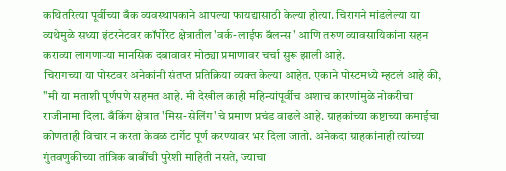कथितरित्या पूर्वीच्या बँक व्यवस्थापकाने आपल्या फायद्यासाठी केल्या होत्या. चिरागने मांडलेल्या या व्यथेमुळे सध्या इंटरनेटवर कॉर्पोरेट क्षेत्रातील 'वर्क-लाईफ बॅलन्स' आणि तरुण व्यावसायिकांना सहन कराव्या लागणाऱ्या मानसिक दबावावर मोठ्या प्रमाणावर चर्चा सुरू झाली आहे.
चिरागच्या या पोस्टवर अनेकांनी संतप्त प्रतिक्रिया व्यक्त केल्या आहेत. एकाने पोस्टमध्ये म्हटलं आहे की, "मी या मताशी पूर्णपणे सहमत आहे. मी देखील काही महिन्यांपूर्वीच अशाच कारणांमुळे नोकरीचा राजीनामा दिला. बँकिंग क्षेत्रात 'मिस-सेलिंग'चे प्रमाण प्रचंड वाढले आहे. ग्राहकांच्या कष्टाच्या कमाईचा कोणताही विचार न करता केवळ टार्गेट पूर्ण करण्यावर भर दिला जातो. अनेकदा ग्राहकांनाही त्यांच्या गुंतवणुकीच्या तांत्रिक बाबींची पुरेशी माहिती नसते, ज्याचा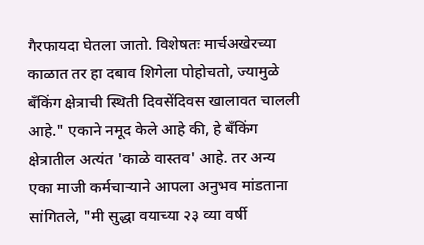गैरफायदा घेतला जातो. विशेषतः मार्चअखेरच्या काळात तर हा दबाव शिगेला पोहोचतो, ज्यामुळे बँकिंग क्षेत्राची स्थिती दिवसेंदिवस खालावत चालली आहे." एकाने नमूद केले आहे की, हे बँकिंग क्षेत्रातील अत्यंत 'काळे वास्तव' आहे. तर अन्य एका माजी कर्मचाऱ्याने आपला अनुभव मांडताना सांगितले, "मी सुद्धा वयाच्या २३ व्या वर्षी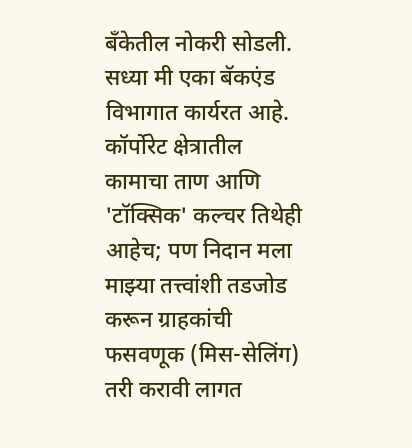बँकेतील नोकरी सोडली. सध्या मी एका बॅकएंड विभागात कार्यरत आहे. कॉर्पोरेट क्षेत्रातील कामाचा ताण आणि 'टॉक्सिक' कल्चर तिथेही आहेच; पण निदान मला माझ्या तत्त्वांशी तडजोड करून ग्राहकांची फसवणूक (मिस-सेलिंग) तरी करावी लागत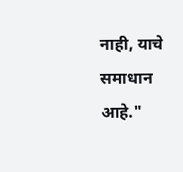नाही, याचे समाधान आहे."